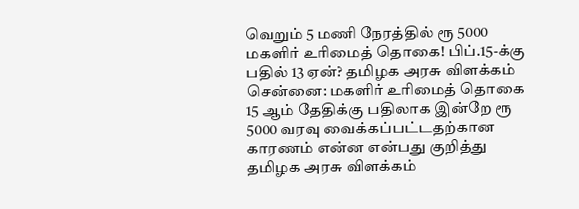வெறும் 5 மணி நேரத்தில் ரூ 5000 மகளிர் உரிமைத் தொகை! பிப்.15-க்கு பதில் 13 ஏன்? தமிழக அரசு விளக்கம்
சென்னை: மகளிர் உரிமைத் தொகை 15 ஆம் தேதிக்கு பதிலாக இன்றே ரூ 5000 வரவு வைக்கப்பட்டதற்கான காரணம் என்ன என்பது குறித்து தமிழக அரசு விளக்கம்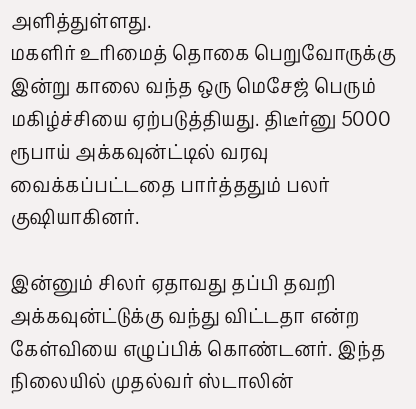அளித்துள்ளது.
மகளிர் உரிமைத் தொகை பெறுவோருக்கு இன்று காலை வந்த ஒரு மெசேஜ் பெரும் மகிழ்ச்சியை ஏற்படுத்தியது. திடீர்னு 5000 ரூபாய் அக்கவுன்ட்டில் வரவு வைக்கப்பட்டதை பார்த்ததும் பலர் குஷியாகினர்.

இன்னும் சிலர் ஏதாவது தப்பி தவறி அக்கவுன்ட்டுக்கு வந்து விட்டதா என்ற கேள்வியை எழுப்பிக் கொண்டனர். இந்த நிலையில் முதல்வர் ஸ்டாலின்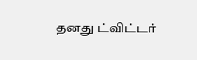தனது ட்விட்டர்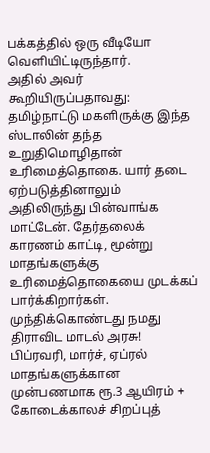பக்கத்தில் ஒரு வீடியோ வெளியிட்டிருந்தார்.
அதில் அவர் கூறியிருப்பதாவது: தமிழ்நாட்டு மகளிருக்கு இந்த ஸ்டாலின் தந்த உறுதிமொழிதான் உரிமைத்தொகை. யார் தடை ஏற்படுத்தினாலும் அதிலிருந்து பின்வாங்க மாட்டேன். தேர்தலைக் காரணம் காட்டி, மூன்று மாதங்களுக்கு உரிமைத்தொகையை முடக்கப் பார்க்கிறார்கள். முந்திக்கொண்டது நமது திராவிட மாடல் அரசு!
பிப்ரவரி, மார்ச், ஏப்ரல் மாதங்களுக்கான முன்பணமாக ரூ.3 ஆயிரம் + கோடைக்காலச் சிறப்புத்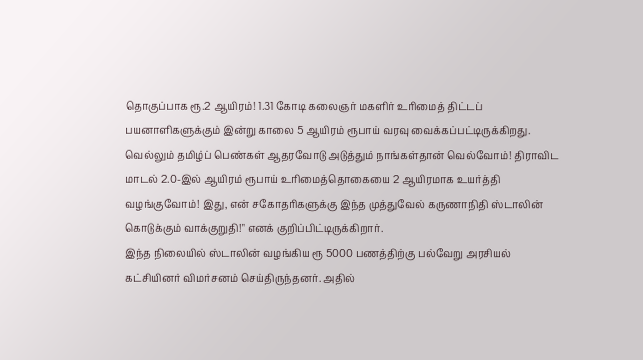தொகுப்பாக ரூ.2 ஆயிரம்! 1.31 கோடி கலைஞர் மகளிர் உரிமைத் திட்டப் பயனாளிகளுக்கும் இன்று காலை 5 ஆயிரம் ரூபாய் வரவு வைக்கப்பட்டிருக்கிறது. வெல்லும் தமிழ்ப் பெண்கள் ஆதரவோடு அடுத்தும் நாங்கள்தான் வெல்வோம்! திராவிட மாடல் 2.0-இல் ஆயிரம் ரூபாய் உரிமைத்தொகையை 2 ஆயிரமாக உயர்த்தி வழங்குவோம்! இது, என் சகோதரிகளுக்கு இந்த முத்துவேல் கருணாநிதி ஸ்டாலின் கொடுக்கும் வாக்குறுதி!" எனக் குறிப்பிட்டிருக்கிறார்.
இந்த நிலையில் ஸ்டாலின் வழங்கிய ரூ 5000 பணத்திற்கு பல்வேறு அரசியல் கட்சியினர் விமர்சனம் செய்திருந்தனர். அதில்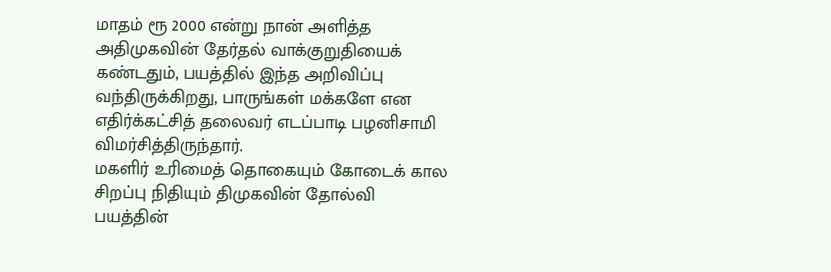மாதம் ரூ 2000 என்று நான் அளித்த அதிமுகவின் தேர்தல் வாக்குறுதியைக் கண்டதும், பயத்தில் இந்த அறிவிப்பு வந்திருக்கிறது, பாருங்கள் மக்களே என எதிர்க்கட்சித் தலைவர் எடப்பாடி பழனிசாமி விமர்சித்திருந்தார்.
மகளிர் உரிமைத் தொகையும் கோடைக் கால சிறப்பு நிதியும் திமுகவின் தோல்வி பயத்தின்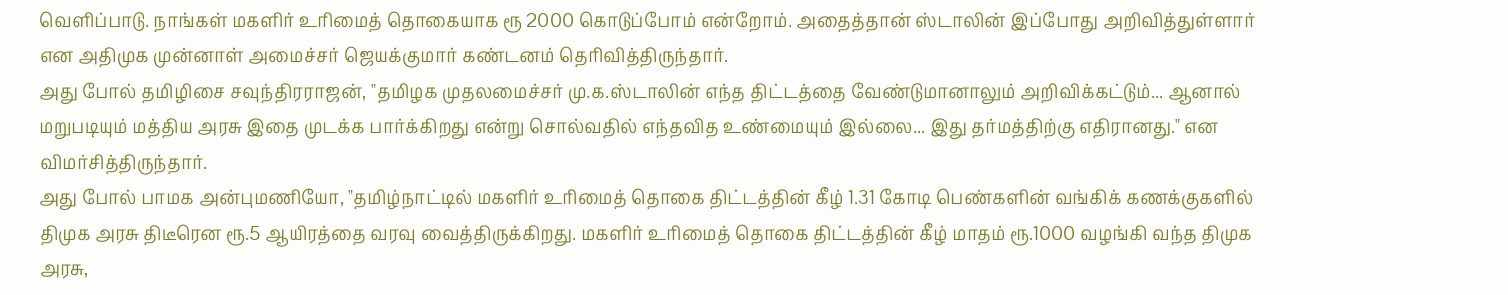வெளிப்பாடு. நாங்கள் மகளிர் உரிமைத் தொகையாக ரூ 2000 கொடுப்போம் என்றோம். அதைத்தான் ஸ்டாலின் இப்போது அறிவித்துள்ளார் என அதிமுக முன்னாள் அமைச்சர் ஜெயக்குமார் கண்டனம் தெரிவித்திருந்தார்.
அது போல் தமிழிசை சவுந்திரராஜன், "தமிழக முதலமைச்சர் மு.க.ஸ்டாலின் எந்த திட்டத்தை வேண்டுமானாலும் அறிவிக்கட்டும்... ஆனால் மறுபடியும் மத்திய அரசு இதை முடக்க பார்க்கிறது என்று சொல்வதில் எந்தவித உண்மையும் இல்லை... இது தர்மத்திற்கு எதிரானது." என விமர்சித்திருந்தார்.
அது போல் பாமக அன்புமணியோ, "தமிழ்நாட்டில் மகளிர் உரிமைத் தொகை திட்டத்தின் கீழ் 1.31 கோடி பெண்களின் வங்கிக் கணக்குகளில் திமுக அரசு திடீரென ரூ.5 ஆயிரத்தை வரவு வைத்திருக்கிறது. மகளிர் உரிமைத் தொகை திட்டத்தின் கீழ் மாதம் ரூ.1000 வழங்கி வந்த திமுக அரசு,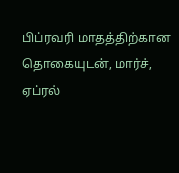பிப்ரவரி மாதத்திற்கான தொகையுடன், மார்ச், ஏப்ரல்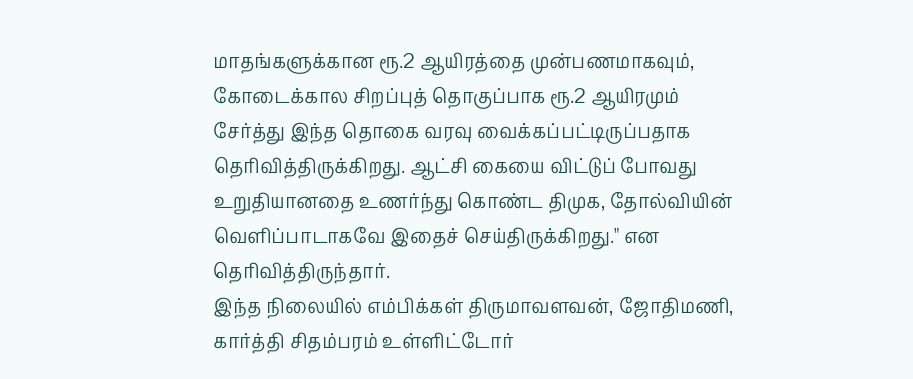மாதங்களுக்கான ரூ.2 ஆயிரத்தை முன்பணமாகவும், கோடைக்கால சிறப்புத் தொகுப்பாக ரூ.2 ஆயிரமும் சேர்த்து இந்த தொகை வரவு வைக்கப்பட்டிருப்பதாக தெரிவித்திருக்கிறது. ஆட்சி கையை விட்டுப் போவது உறுதியானதை உணர்ந்து கொண்ட திமுக, தோல்வியின் வெளிப்பாடாகவே இதைச் செய்திருக்கிறது." என தெரிவித்திருந்தார்.
இந்த நிலையில் எம்பிக்கள் திருமாவளவன், ஜோதிமணி, கார்த்தி சிதம்பரம் உள்ளிட்டோர்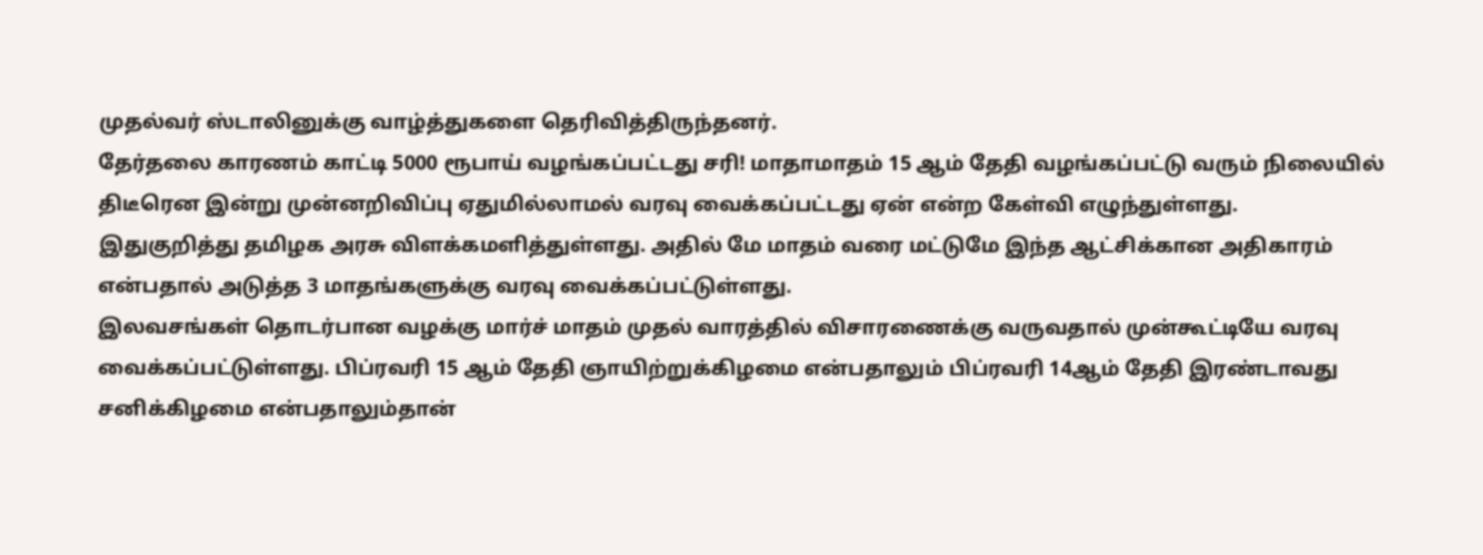முதல்வர் ஸ்டாலினுக்கு வாழ்த்துகளை தெரிவித்திருந்தனர்.
தேர்தலை காரணம் காட்டி 5000 ரூபாய் வழங்கப்பட்டது சரி! மாதாமாதம் 15 ஆம் தேதி வழங்கப்பட்டு வரும் நிலையில் திடீரென இன்று முன்னறிவிப்பு ஏதுமில்லாமல் வரவு வைக்கப்பட்டது ஏன் என்ற கேள்வி எழுந்துள்ளது.
இதுகுறித்து தமிழக அரசு விளக்கமளித்துள்ளது. அதில் மே மாதம் வரை மட்டுமே இந்த ஆட்சிக்கான அதிகாரம் என்பதால் அடுத்த 3 மாதங்களுக்கு வரவு வைக்கப்பட்டுள்ளது.
இலவசங்கள் தொடர்பான வழக்கு மார்ச் மாதம் முதல் வாரத்தில் விசாரணைக்கு வருவதால் முன்கூட்டியே வரவு வைக்கப்பட்டுள்ளது. பிப்ரவரி 15 ஆம் தேதி ஞாயிற்றுக்கிழமை என்பதாலும் பிப்ரவரி 14ஆம் தேதி இரண்டாவது சனிக்கிழமை என்பதாலும்தான்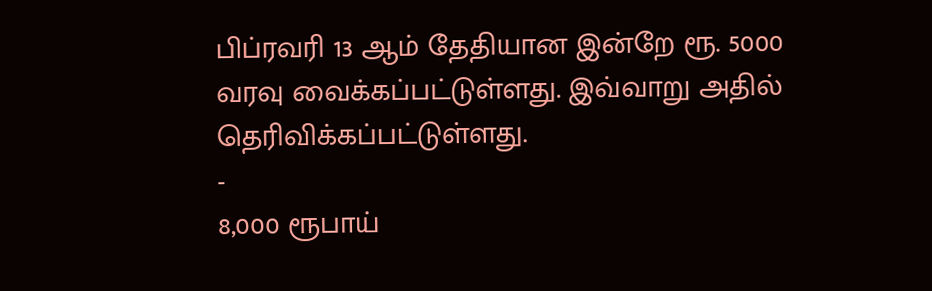பிப்ரவரி 13 ஆம் தேதியான இன்றே ரூ. 5000 வரவு வைக்கப்பட்டுள்ளது. இவ்வாறு அதில் தெரிவிக்கப்பட்டுள்ளது.
-
8,000 ரூபாய்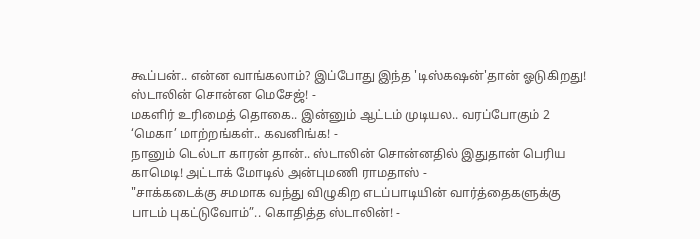கூப்பன்.. என்ன வாங்கலாம்? இப்போது இந்த 'டிஸ்கஷன்'தான் ஓடுகிறது! ஸ்டாலின் சொன்ன மெசேஜ்! -
மகளிர் உரிமைத் தொகை.. இன்னும் ஆட்டம் முடியல.. வரப்போகும் 2 ‘மெகா’ மாற்றங்கள்.. கவனிங்க! -
நானும் டெல்டா காரன் தான்.. ஸ்டாலின் சொன்னதில் இதுதான் பெரிய காமெடி! அட்டாக் மோடில் அன்புமணி ராமதாஸ் -
"சாக்கடைக்கு சமமாக வந்து விழுகிற எடப்பாடியின் வார்த்தைகளுக்கு பாடம் புகட்டுவோம்”.. கொதித்த ஸ்டாலின்! -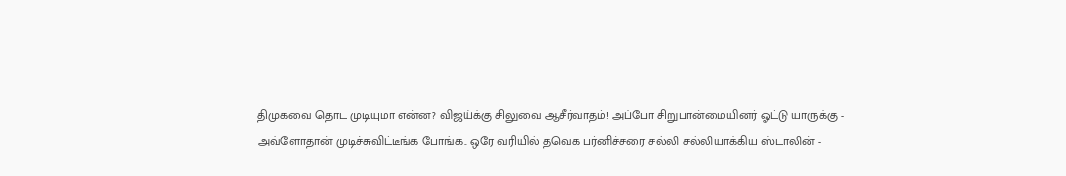திமுகவை தொட முடியுமா என்ன? விஜய்க்கு சிலுவை ஆசீர்வாதம்! அப்போ சிறுபான்மையினர் ஓட்டு யாருக்கு -
அவ்ளோதான் முடிச்சுவிட்டீங்க போங்க.. ஒரே வரியில் தவெக பர்னிச்சரை சல்லி சல்லியாக்கிய ஸ்டாலின் -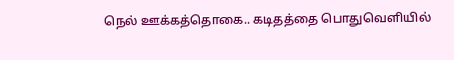நெல் ஊக்கத்தொகை.. கடிதத்தை பொதுவெளியில்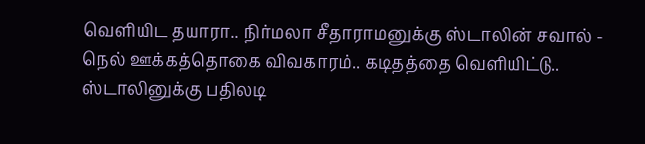வெளியிட தயாரா.. நிர்மலா சீதாராமனுக்கு ஸ்டாலின் சவால் -
நெல் ஊக்கத்தொகை விவகாரம்.. கடிதத்தை வெளியிட்டு.. ஸ்டாலினுக்கு பதிலடி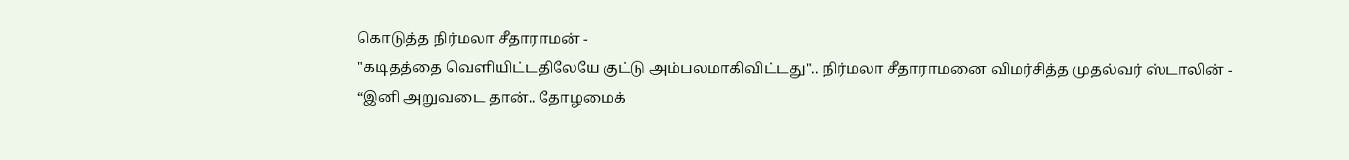கொடுத்த நிர்மலா சீதாராமன் -
"கடிதத்தை வெளியிட்டதிலேயே குட்டு அம்பலமாகிவிட்டது".. நிர்மலா சீதாராமனை விமர்சித்த முதல்வர் ஸ்டாலின் -
“இனி அறுவடை தான்.. தோழமைக்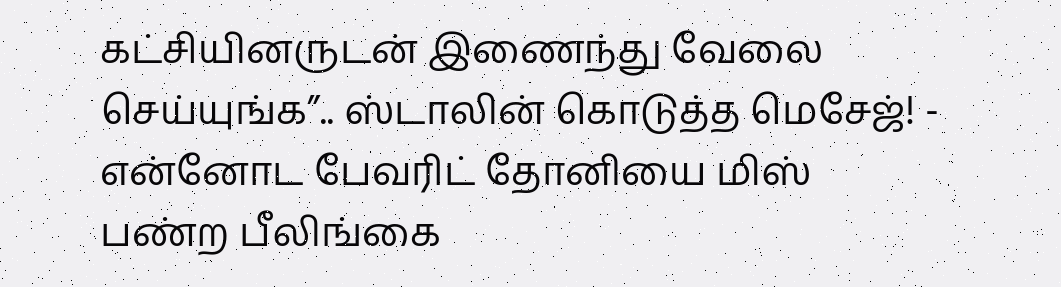கட்சியினருடன் இணைந்து வேலை செய்யுங்க”.. ஸ்டாலின் கொடுத்த மெசேஜ்! -
என்னோட பேவரிட் தோனியை மிஸ் பண்ற பீலிங்கை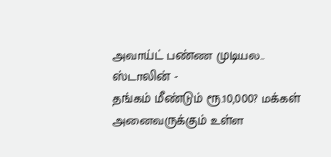அவாய்ட் பண்ண முடியல.. ஸ்டாலின் -
தங்கம் மீண்டும் ரூ.10,000? மக்கள் அனைவருக்கும் உள்ள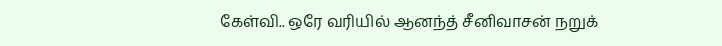கேள்வி.. ஒரே வரியில் ஆனந்த் சீனிவாசன் நறுக்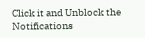Click it and Unblock the Notifications